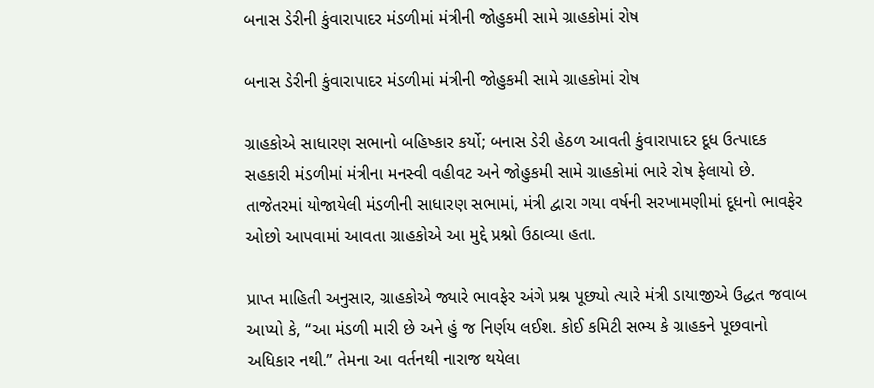બનાસ ડેરીની કુંવારાપાદર મંડળીમાં મંત્રીની જોહુકમી સામે ગ્રાહકોમાં રોષ

બનાસ ડેરીની કુંવારાપાદર મંડળીમાં મંત્રીની જોહુકમી સામે ગ્રાહકોમાં રોષ

ગ્રાહકોએ સાધારણ સભાનો બહિષ્કાર કર્યો; બનાસ ડેરી હેઠળ આવતી કુંવારાપાદર દૂધ ઉત્પાદક સહકારી મંડળીમાં મંત્રીના મનસ્વી વહીવટ અને જોહુકમી સામે ગ્રાહકોમાં ભારે રોષ ફેલાયો છે. તાજેતરમાં યોજાયેલી મંડળીની સાધારણ સભામાં, મંત્રી દ્વારા ગયા વર્ષની સરખામણીમાં દૂધનો ભાવફેર ઓછો આપવામાં આવતા ગ્રાહકોએ આ મુદ્દે પ્રશ્નો ઉઠાવ્યા હતા.

પ્રાપ્ત માહિતી અનુસાર, ગ્રાહકોએ જ્યારે ભાવફેર અંગે પ્રશ્ન પૂછ્યો ત્યારે મંત્રી ડાયાજીએ ઉદ્ધત જવાબ આપ્યો કે, “આ મંડળી મારી છે અને હું જ નિર્ણય લઈશ. કોઈ કમિટી સભ્ય કે ગ્રાહકને પૂછવાનો અધિકાર નથી.” તેમના આ વર્તનથી નારાજ થયેલા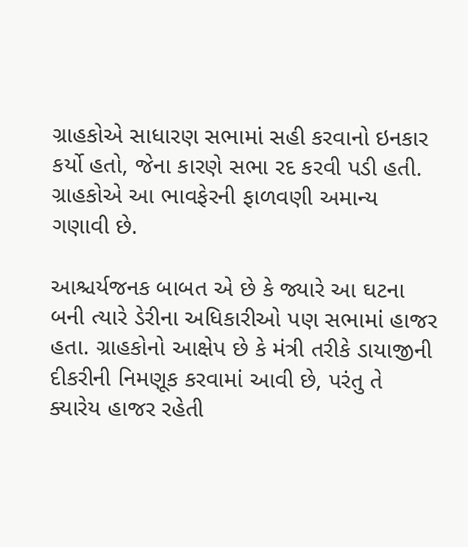ગ્રાહકોએ સાધારણ સભામાં સહી કરવાનો ઇનકાર કર્યો હતો, જેના કારણે સભા રદ કરવી પડી હતી. ગ્રાહકોએ આ ભાવફેરની ફાળવણી અમાન્ય ગણાવી છે.

આશ્ચર્યજનક બાબત એ છે કે જ્યારે આ ઘટના બની ત્યારે ડેરીના અધિકારીઓ પણ સભામાં હાજર હતા. ગ્રાહકોનો આક્ષેપ છે કે મંત્રી તરીકે ડાયાજીની દીકરીની નિમણૂક કરવામાં આવી છે, પરંતુ તે ક્યારેય હાજર રહેતી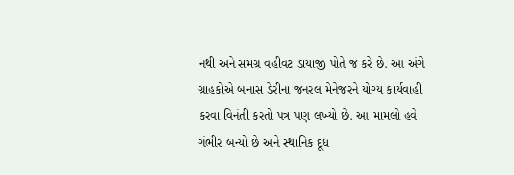નથી અને સમગ્ર વહીવટ ડાયાજી પોતે જ કરે છે. આ અંગે ગ્રાહકોએ બનાસ ડેરીના જનરલ મેનેજરને યોગ્ય કાર્યવાહી કરવા વિનંતી કરતો પત્ર પણ લખ્યો છે. આ મામલો હવે ગંભીર બન્યો છે અને સ્થાનિક દૂધ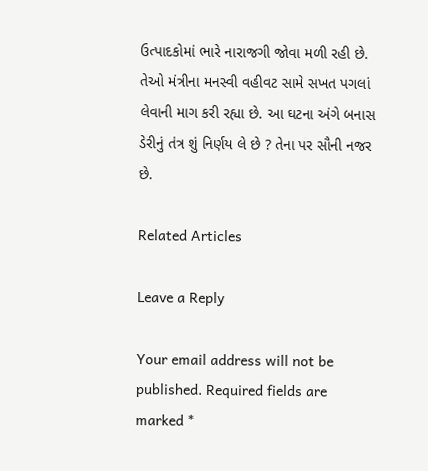ઉત્પાદકોમાં ભારે નારાજગી જોવા મળી રહી છે. તેઓ મંત્રીના મનસ્વી વહીવટ સામે સખત પગલાં લેવાની માગ કરી રહ્યા છે. આ ઘટના અંગે બનાસ ડેરીનું તંત્ર શું નિર્ણય લે છે ? તેના પર સૌની નજર છે.

Related Articles

Leave a Reply

Your email address will not be published. Required fields are marked *